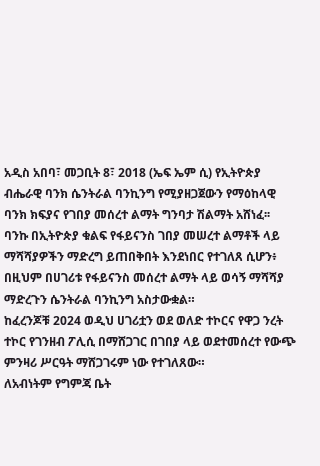አዲስ አበባ፣ መጋቢት 8፣ 2018 (ኤፍ ኤም ሲ) የኢትዮጵያ ብሔራዊ ባንክ ሴንትራል ባንኪንግ የሚያዘጋጀውን የማዕከላዊ ባንክ ክፍያና የገበያ መሰረተ ልማት ግንባታ ሽልማት አሸነፈ፡፡
ባንኩ በኢትዮጵያ ቁልፍ የፋይናንስ ገበያ መሠረተ ልማቶች ላይ ማሻሻያዎችን ማድረግ ይጠበቅበት እንደነበር የተገለጸ ሲሆን፥ በዚህም በሀገሪቱ የፋይናንስ መሰረተ ልማት ላይ ወሳኝ ማሻሻያ ማድረጉን ሴንትራል ባንኪንግ አስታውቋል።
ከፈረንጆቹ 2024 ወዲህ ሀገሪቷን ወደ ወለድ ተኮርና የዋጋ ንረት ተኮር የገንዘብ ፖሊሲ በማሸጋገር በገበያ ላይ ወደተመሰረተ የውጭ ምንዛሪ ሥርዓት ማሸጋገሩም ነው የተገለጸው።
ለአብነትም የግምጃ ቤት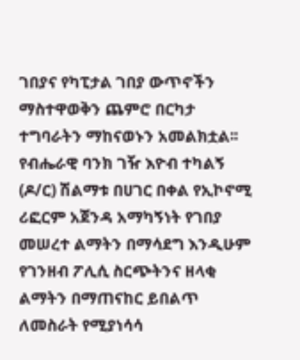ገበያና የካፒታል ገበያ ውጥኖችን ማስተዋወቅን ጨምሮ በርካታ ተግባራትን ማከናወኑን አመልክቷል፡፡
የብሔራዊ ባንክ ገዥ እዮብ ተካልኝ (ዶ/ር) ሽልማቱ በሀገር በቀል የኢኮኖሚ ሪፎርም አጀንዳ አማካኝነት የገበያ መሠረተ ልማትን በማሳደግ እንዲሁም የገንዘብ ፖሊሲ ስርጭትንና ዘላቂ ልማትን በማጠናከር ይበልጥ ለመስራት የሚያነሳሳ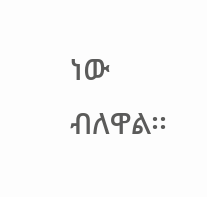ነው ብለዋል፡፡